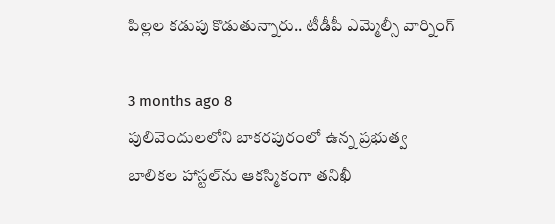పిల్లల కడుపు కొడుతున్నారు.. టీడీపీ ఎమ్మెల్సీ వార్నింగ్

3 months ago 8
పులివెందులలోని బాకరపురంలో ఉన్న ప్రభుత్వ బాలికల హాస్టల్‌ను ఆకస్మికంగా తనిఖీ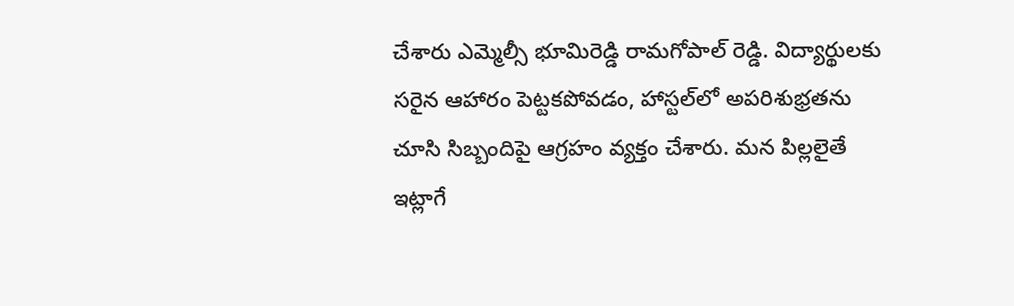చేశారు ఎమ్మెల్సీ భూమిరెడ్డి రామగోపాల్ రెడ్డి. విద్యార్థులకు సరైన ఆహారం పెట్టకపోవడం, హాస్టల్‌లో అపరిశుభ్రతను చూసి సిబ్బందిపై ఆగ్రహం వ్యక్తం చేశారు. మన పిల్లలైతే ఇట్లాగే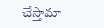చేస్తామా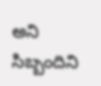అని సిబ్బందిని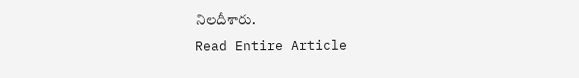నిలదీశారు.
Read Entire Article